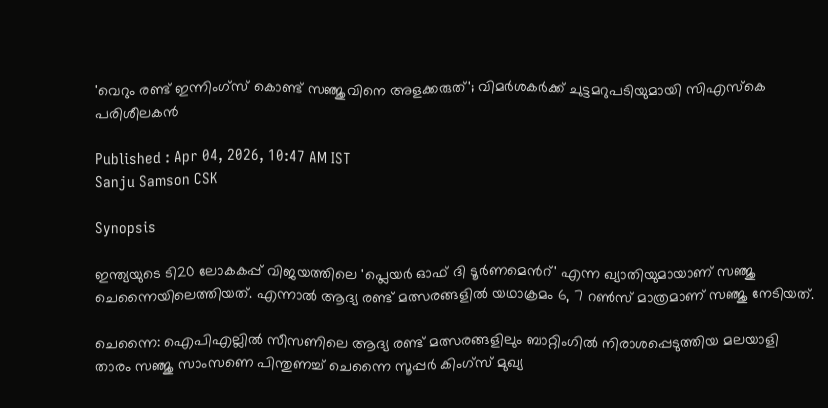'വെറും രണ്ട് ഇന്നിംഗ്‌സ് കൊണ്ട് സഞ്ജുവിനെ അളക്കരുത്'; വിമർശകർക്ക് ചുട്ടമറുപടിയുമായി സിഎസ്‌കെ പരിശീലകൻ

Published : Apr 04, 2026, 10:47 AM IST
Sanju Samson CSK

Synopsis

ഇന്ത്യയുടെ ടി20 ലോകകപ്പ് വിജയത്തിലെ 'പ്ലെയർ ഓഫ് ദി ടൂർണമെന്‍റ്' എന്ന ഖ്യാതിയുമായാണ് സഞ്ജു ചെന്നൈയിലെത്തിയത്. എന്നാൽ ആദ്യ രണ്ട് മത്സരങ്ങളിൽ യഥാക്രമം 6, 7 റൺസ് മാത്രമാണ് സഞ്ജു നേടിയത്.

ചെന്നൈ: ഐപിഎല്ലിൽ സീസണിലെ ആദ്യ രണ്ട് മത്സരങ്ങളിലും ബാറ്റിംഗിൽ നിരാശപ്പെടുത്തിയ മലയാളി താരം സഞ്ജു സാംസണെ പിന്തുണച്ച് ചെന്നൈ സൂപ്പർ കിംഗ്‌സ് മുഖ്യ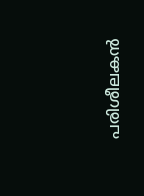പരിശീലകൻ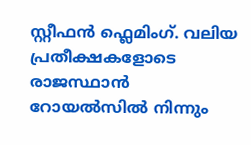സ്റ്റീഫൻ ഫ്ലെമിംഗ്. വലിയ പ്രതീക്ഷകളോടെ രാജസ്ഥാൻ റോയൽസിൽ നിന്നും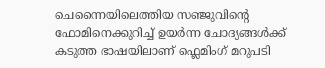ചെന്നൈയിലെത്തിയ സഞ്ജുവിന്‍റെ ഫോമിനെക്കുറിച്ച് ഉയർന്ന ചോദ്യങ്ങൾക്ക് കടുത്ത ഭാഷയിലാണ് ഫ്ലെമിംഗ് മറുപടി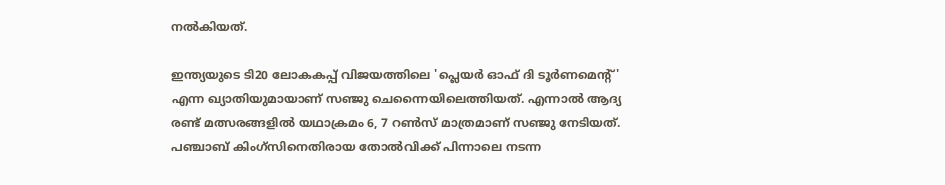നൽകിയത്.

ഇന്ത്യയുടെ ടി20 ലോകകപ്പ് വിജയത്തിലെ 'പ്ലെയർ ഓഫ് ദി ടൂർണമെന്‍റ്' എന്ന ഖ്യാതിയുമായാണ് സഞ്ജു ചെന്നൈയിലെത്തിയത്. എന്നാൽ ആദ്യ രണ്ട് മത്സരങ്ങളിൽ യഥാക്രമം 6, 7 റൺസ് മാത്രമാണ് സഞ്ജു നേടിയത്. പഞ്ചാബ് കിംഗ്‌സിനെതിരായ തോൽവിക്ക് പിന്നാലെ നടന്ന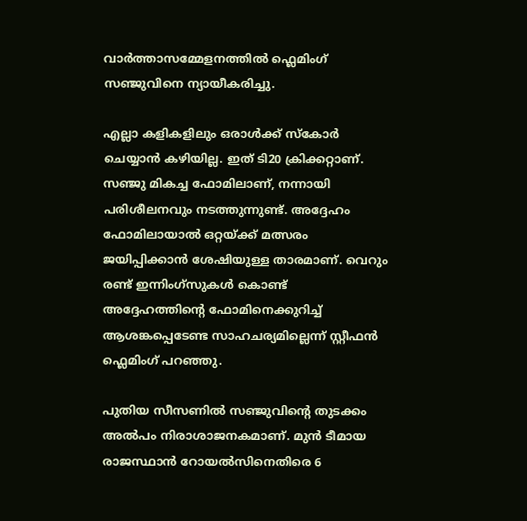വാർത്താസമ്മേളനത്തിൽ ഫ്ലെമിംഗ് സഞ്ജുവിനെ ന്യായീകരിച്ചു.

എല്ലാ കളികളിലും ഒരാൾക്ക് സ്കോർ ചെയ്യാൻ കഴിയില്ല. ഇത് ടി20 ക്രിക്കറ്റാണ്. സഞ്ജു മികച്ച ഫോമിലാണ്, നന്നായി പരിശീലനവും നടത്തുന്നുണ്ട്. അദ്ദേഹം ഫോമിലായാൽ ഒറ്റയ്ക്ക് മത്സരം ജയിപ്പിക്കാൻ ശേഷിയുള്ള താരമാണ്. വെറും രണ്ട് ഇന്നിംഗ്‌സുകൾ കൊണ്ട് അദ്ദേഹത്തിന്‍റെ ഫോമിനെക്കുറിച്ച് ആശങ്കപ്പെടേണ്ട സാഹചര്യമില്ലെന്ന് സ്റ്റീഫൻ ഫ്ലെമിംഗ് പറഞ്ഞു.

പുതിയ സീസണിൽ സഞ്ജുവിന്റെ തുടക്കം അൽപം നിരാശാജനകമാണ്. മുൻ ടീമായ രാജസ്ഥാൻ റോയൽസിനെതിരെ 6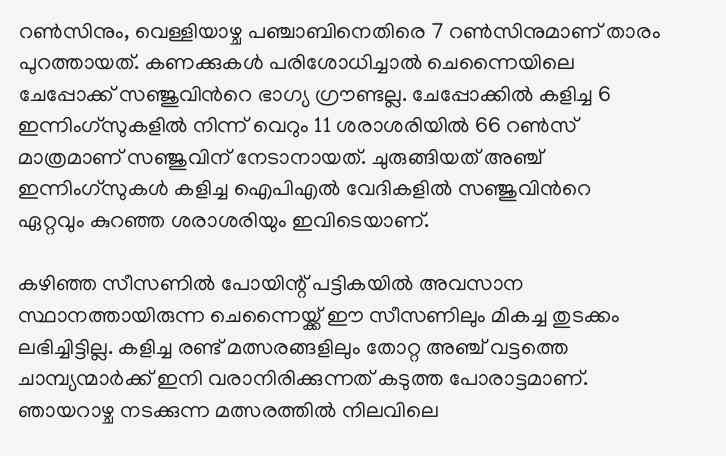റൺസിനും, വെള്ളിയാഴ്ച പഞ്ചാബിനെതിരെ 7 റൺസിനുമാണ് താരം പുറത്തായത്. കണക്കുകൾ പരിശോധിച്ചാൽ ചെന്നൈയിലെ ചേപ്പോക്ക് സഞ്ജുവിന്‍റെ ഭാഗ്യ ഗ്രൗണ്ടല്ല. ചേപ്പോക്കിൽ കളിച്ച 6 ഇന്നിംഗ്‌സുകളിൽ നിന്ന് വെറും 11 ശരാശരിയിൽ 66 റൺസ് മാത്രമാണ് സഞ്ജുവിന് നേടാനായത്. ചുരുങ്ങിയത് അഞ്ച് ഇന്നിംഗ്‌സുകൾ കളിച്ച ഐപിഎൽ വേദികളിൽ സഞ്ജുവിന്‍റെ ഏറ്റവും കുറഞ്ഞ ശരാശരിയും ഇവിടെയാണ്.

കഴിഞ്ഞ സീസണിൽ പോയിന്റ് പട്ടികയിൽ അവസാന സ്ഥാനത്തായിരുന്ന ചെന്നൈയ്ക്ക് ഈ സീസണിലും മികച്ച തുടക്കം ലഭിച്ചിട്ടില്ല. കളിച്ച രണ്ട് മത്സരങ്ങളിലും തോറ്റ അഞ്ച് വട്ടത്തെ ചാമ്പ്യന്മാർക്ക് ഇനി വരാനിരിക്കുന്നത് കടുത്ത പോരാട്ടമാണ്. ഞായറാഴ്ച നടക്കുന്ന മത്സരത്തിൽ നിലവിലെ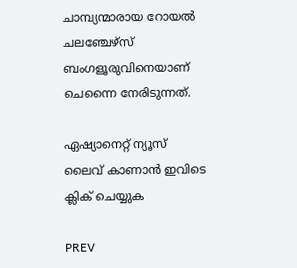ചാമ്പ്യന്മാരായ റോയൽ ചലഞ്ചേഴ്‌സ് ബംഗളൂരുവിനെയാണ് ചെന്നൈ നേരിടുന്നത്.

ഏഷ്യാനെറ്റ് ന്യൂസ് ലൈവ് കാണാന്‍ ഇവിടെ ക്ലിക് ചെയ്യുക

PREV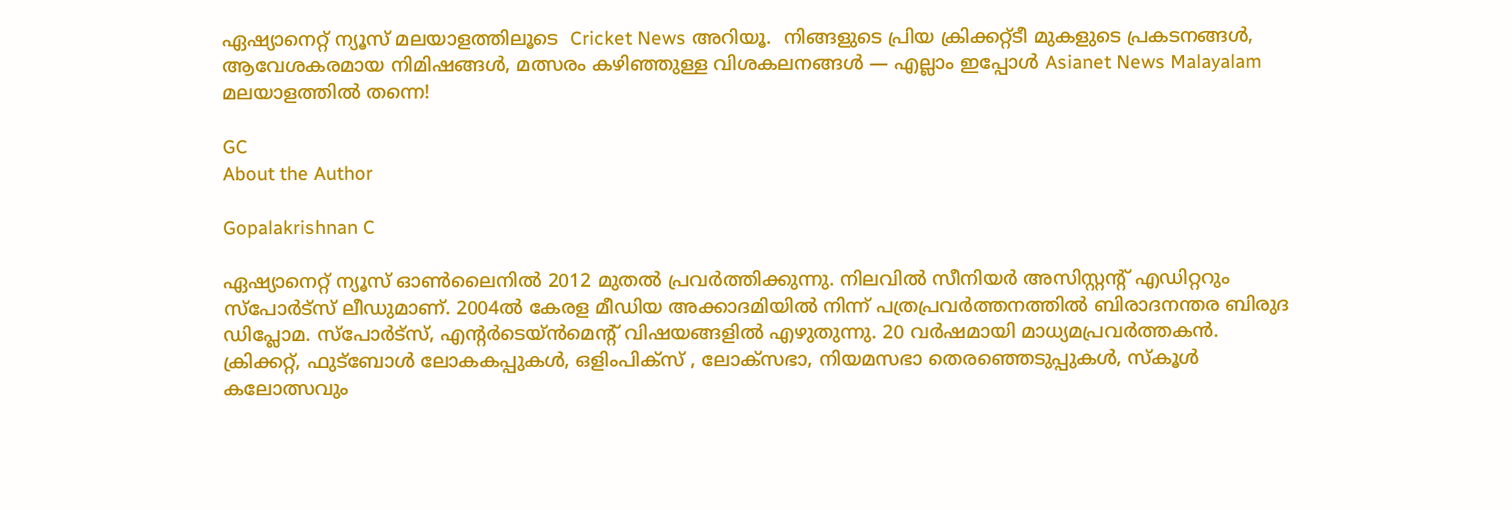ഏഷ്യാനെറ്റ് ന്യൂസ് മലയാളത്തിലൂടെ  Cricket News അറിയൂ.  നിങ്ങളുടെ പ്രിയ ക്രിക്കറ്റ്ടീ മുകളുടെ പ്രകടനങ്ങൾ, ആവേശകരമായ നിമിഷങ്ങൾ, മത്സരം കഴിഞ്ഞുള്ള വിശകലനങ്ങൾ — എല്ലാം ഇപ്പോൾ Asianet News Malayalam മലയാളത്തിൽ തന്നെ!

GC
About the Author

Gopalakrishnan C

ഏഷ്യാനെറ്റ് ന്യൂസ് ഓണ്‍ലൈനില്‍ 2012 മുതല്‍ പ്രവര്‍ത്തിക്കുന്നു. നിലവില്‍ സീനിയര്‍ അസിസ്റ്റന്‍റ് എഡിറ്ററും സ്പോർട്സ് ലീഡുമാണ്. 2004ൽ കേരള മീഡിയ അക്കാദമിയില്‍ നിന്ന് പത്രപ്രവര്‍ത്തനത്തില്‍ ബിരാദനന്തര ബിരുദ ഡിപ്ലോമ. സ്പോര്‍ട്സ്, എന്‍റര്‍ടെയ്ൻമെന്‍റ് വിഷയങ്ങളില്‍ എഴുതുന്നു. 20 വര്‍ഷമായി മാധ്യമപ്രവര്‍ത്തകൻ. ക്രിക്കറ്റ്, ഫുട്ബോള്‍ ലോകകപ്പുകൾ, ഒളിംപിക്സ് , ലോക്സഭാ, നിയമസഭാ തെരഞ്ഞെടുപ്പുകള്‍, സ്കൂള്‍ കലോത്സവും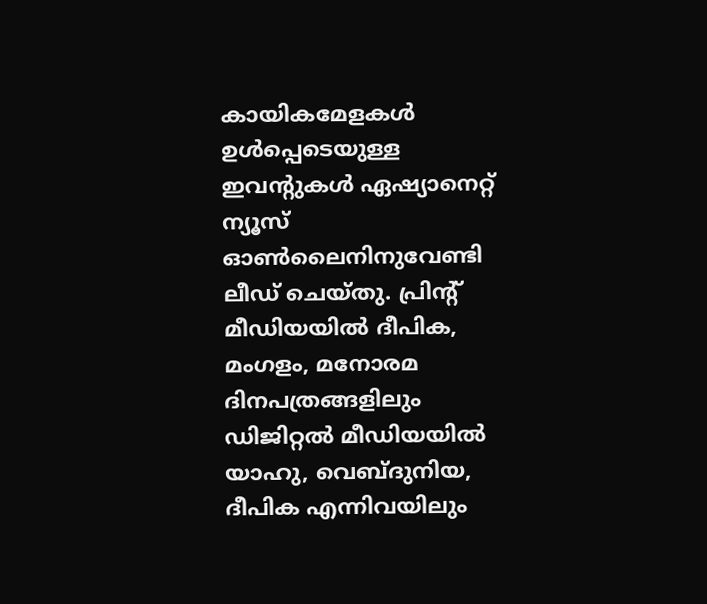കായികമേളകള്‍ ഉള്‍പ്പെടെയുള്ള ഇവന്‍റുകള്‍ ഏഷ്യാനെറ്റ് ന്യൂസ് ഓണ്‍ലൈനിനുവേണ്ടി ലീഡ് ചെയ്തു. പ്രിന്‍റ് മീഡിയയില്‍ ദീപിക, മംഗളം, മനോരമ ദിനപത്രങ്ങളിലും ഡിജിറ്റൽ മീഡിയയില്‍ യാഹു, വെബ്ദുനിയ, ദീപിക എന്നിവയിലും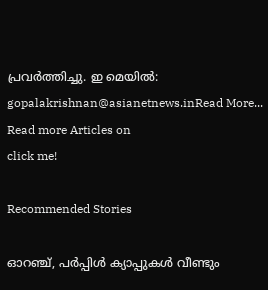പ്രവര്‍ത്തിച്ചു. ഇ മെയില്‍: gopalakrishnan@asianetnews.inRead More...
Read more Articles on
click me!

Recommended Stories

ഓറഞ്ച്, പര്‍പ്പിള്‍ ക്യാപ്പുകള്‍ വീണ്ടും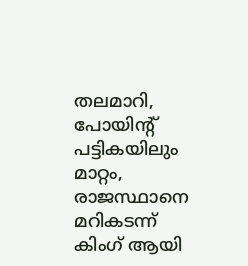തലമാറി, പോയിന്‍റ് പട്ടികയിലും മാറ്റം, രാജസ്ഥാനെ മറികടന്ന് കിംഗ് ആയി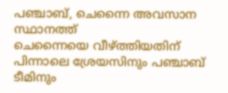പഞ്ചാബ്, ചെന്നൈ അവസാന സ്ഥാനത്ത്
ചെന്നൈയെ വീഴ്ത്തിയതിന് പിന്നാലെ ശ്രേയസിനും പഞ്ചാബ് ടീമിനും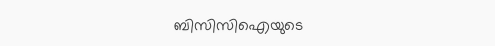ബിസിസിഐയുടെ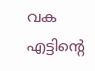വക എട്ടിന്‍റെ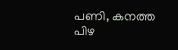പണി, കനത്ത പിഴ